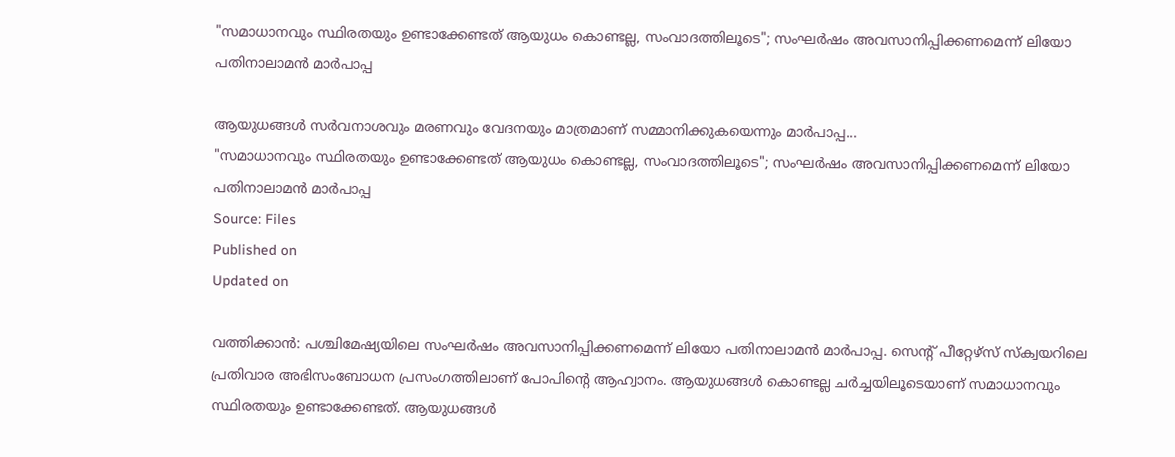"സമാധാനവും സ്ഥിരതയും ഉണ്ടാക്കേണ്ടത് ആയുധം കൊണ്ടല്ല, സംവാദത്തിലൂടെ"; സംഘർഷം അവസാനിപ്പിക്കണമെന്ന് ലിയോ പതിനാലാമൻ മാർപാപ്പ

ആയുധങ്ങൾ സർവനാശവും മരണവും വേദനയും മാത്രമാണ് സമ്മാനിക്കുകയെന്നും മാർപാപ്പ...
"സമാധാനവും സ്ഥിരതയും ഉണ്ടാക്കേണ്ടത് ആയുധം കൊണ്ടല്ല, സംവാദത്തിലൂടെ"; സംഘർഷം അവസാനിപ്പിക്കണമെന്ന് ലിയോ പതിനാലാമൻ മാർപാപ്പ
Source: Files
Published on
Updated on

വത്തിക്കാൻ: പശ്ചിമേഷ്യയിലെ സംഘർഷം അവസാനിപ്പിക്കണമെന്ന് ലിയോ പതിനാലാമൻ മാർപാപ്പ. സെൻ്റ് പീറ്റേഴ്സ് സ്ക്വയറിലെ പ്രതിവാര അഭിസംബോധന പ്രസംഗത്തിലാണ് പോപിൻ്റെ ആഹ്വാനം. ആയുധങ്ങൾ കൊണ്ടല്ല ചർച്ചയിലൂടെയാണ് സമാധാനവും സ്ഥിരതയും ഉണ്ടാക്കേണ്ടത്. ആയുധങ്ങൾ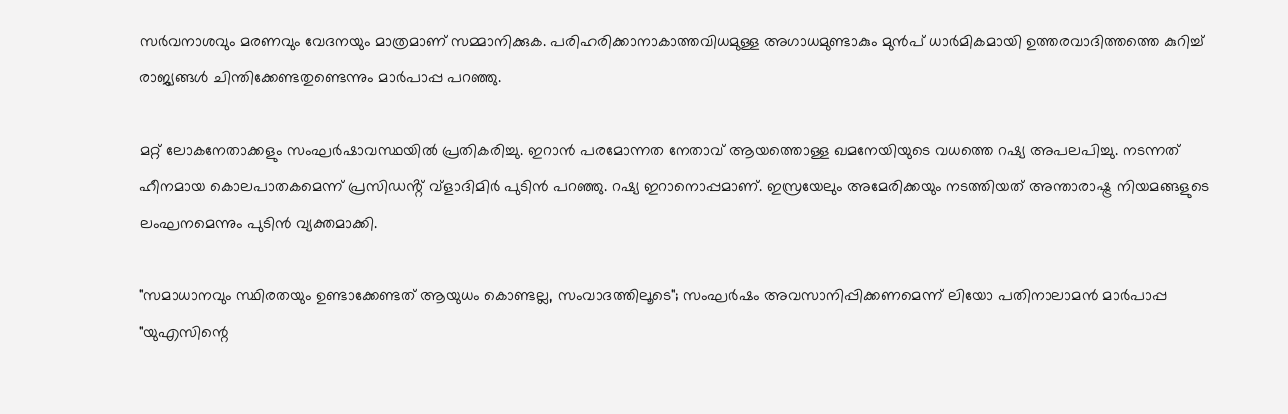സർവനാശവും മരണവും വേദനയും മാത്രമാണ് സമ്മാനിക്കുക. പരിഹരിക്കാനാകാത്തവിധമുള്ള അഗാധമുണ്ടാകും മുൻപ് ധാർമികമായി ഉത്തരവാദിത്തത്തെ കുറിച്ച് രാജ്യങ്ങൾ ചിന്തിക്കേണ്ടതുണ്ടെന്നും മാർപാപ്പ പറഞ്ഞു.

മറ്റ് ലോകനേതാക്കളും സംഘർഷാവസ്ഥയിൽ പ്രതികരിച്ചു. ഇറാൻ പരമോന്നത നേതാവ് ആയത്തൊള്ള ഖമനേയിയുടെ വധത്തെ റഷ്യ അപലപിച്ചു. നടന്നത് ഹീനമായ കൊലപാതകമെന്ന് പ്രസിഡൻ്റ് വ്ളാദിമിർ പുടിൻ പറഞ്ഞു. റഷ്യ ഇറാനൊപ്പമാണ്. ഇസ്രയേലും അമേരിക്കയും നടത്തിയത് അന്താരാഷ്ട്ര നിയമങ്ങളുടെ ലംഘനമെന്നും പുടിൻ വ്യക്തമാക്കി.

"സമാധാനവും സ്ഥിരതയും ഉണ്ടാക്കേണ്ടത് ആയുധം കൊണ്ടല്ല, സംവാദത്തിലൂടെ"; സംഘർഷം അവസാനിപ്പിക്കണമെന്ന് ലിയോ പതിനാലാമൻ മാർപാപ്പ
"യുഎസിന്റെ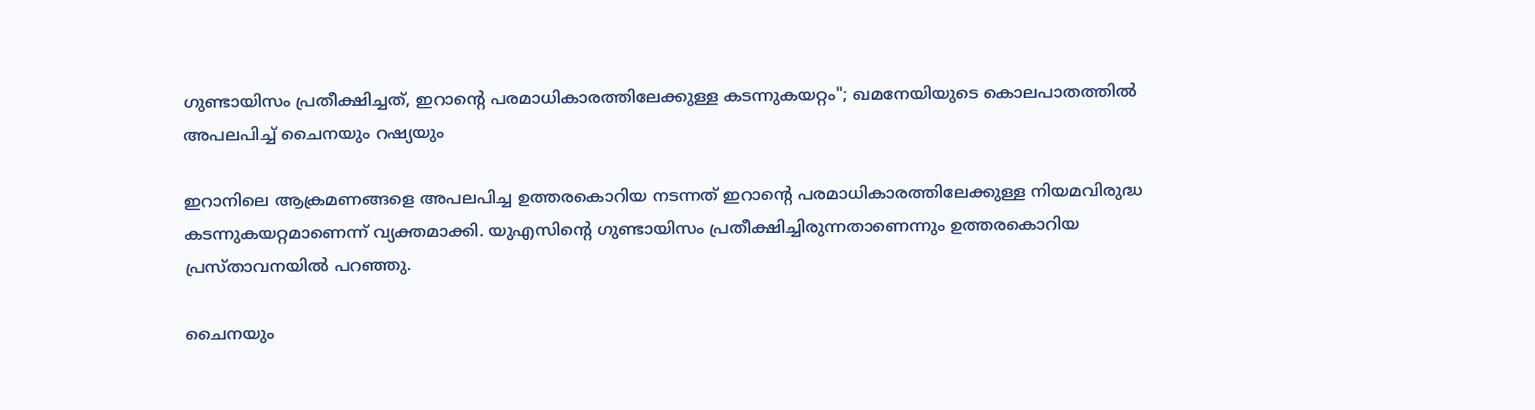ഗുണ്ടായിസം പ്രതീക്ഷിച്ചത്, ഇറാന്റെ പരമാധികാരത്തിലേക്കുള്ള കടന്നുകയറ്റം"; ഖമനേയിയുടെ കൊലപാതത്തില്‍ അപലപിച്ച് ചൈനയും റഷ്യയും

ഇറാനിലെ ആക്രമണങ്ങളെ അപലപിച്ച ഉത്തരകൊറിയ നടന്നത് ഇറാന്റെ പരമാധികാരത്തിലേക്കുള്ള നിയമവിരുദ്ധ കടന്നുകയറ്റമാണെന്ന് വ്യക്തമാക്കി. യുഎസിന്റെ ഗുണ്ടായിസം പ്രതീക്ഷിച്ചിരുന്നതാണെന്നും ഉത്തരകൊറിയ പ്രസ്താവനയില്‍ പറഞ്ഞു.

ചൈനയും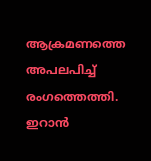ആക്രമണത്തെ അപലപിച്ച് രംഗത്തെത്തി. ഇറാന്‍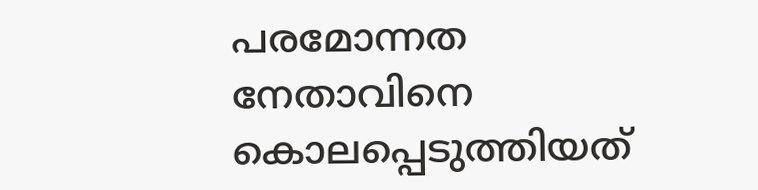പരമോന്നത നേതാവിനെ കൊലപ്പെടുത്തിയത്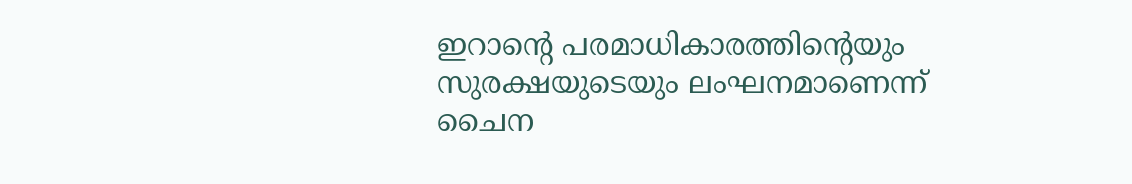ഇറാന്റെ പരമാധികാരത്തിന്റെയും സുരക്ഷയുടെയും ലംഘനമാണെന്ന് ചൈന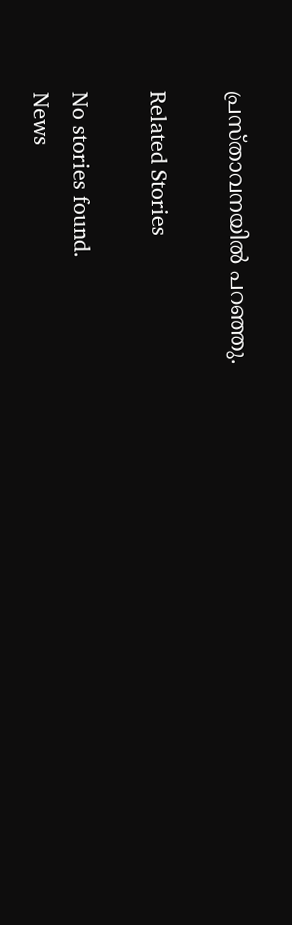പ്രസ്താവനയില്‍ പറഞ്ഞു.

Related Stories

No stories found.
News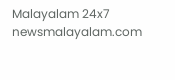Malayalam 24x7
newsmalayalam.com